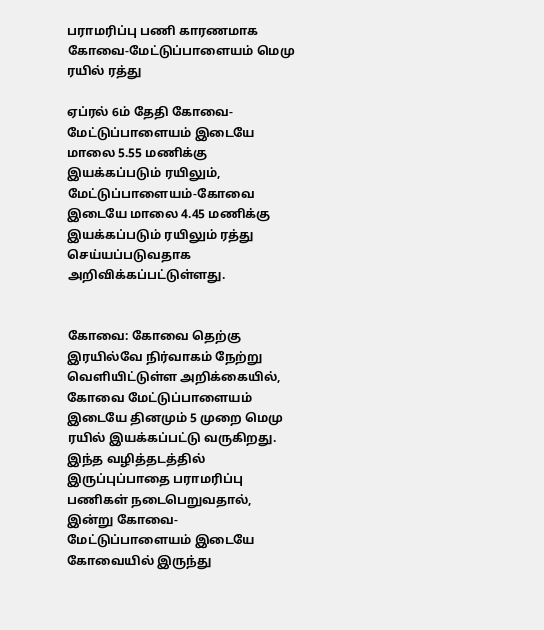பராமரிப்பு பணி காரணமாக கோவை-மேட்டுப்பாளையம் மெமு ரயில் ரத்து

ஏப்ரல் 6ம் தேதி கோவை-மேட்டுப்பாளையம் இடையே மாலை 5.55 மணிக்கு இயக்கப்படும் ரயிலும், மேட்டுப்பாளையம்-கோவை இடையே மாலை 4.45 மணிக்கு இயக்கப்படும் ரயிலும் ரத்து செய்யப்படுவதாக அறிவிக்கப்பட்டுள்ளது.


கோவை: கோவை தெற்கு இரயில்வே நிர்வாகம் நேற்று வெளியிட்டுள்ள அறிக்கையில், கோவை மேட்டுப்பாளையம் இடையே தினமும் 5 முறை மெமு ரயில் இயக்கப்பட்டு வருகிறது. இந்த வழித்தடத்தில் இருப்புப்பாதை பராமரிப்பு பணிகள் நடைபெறுவதால், இன்று கோவை-மேட்டுப்பாளையம் இடையே கோவையில் இருந்து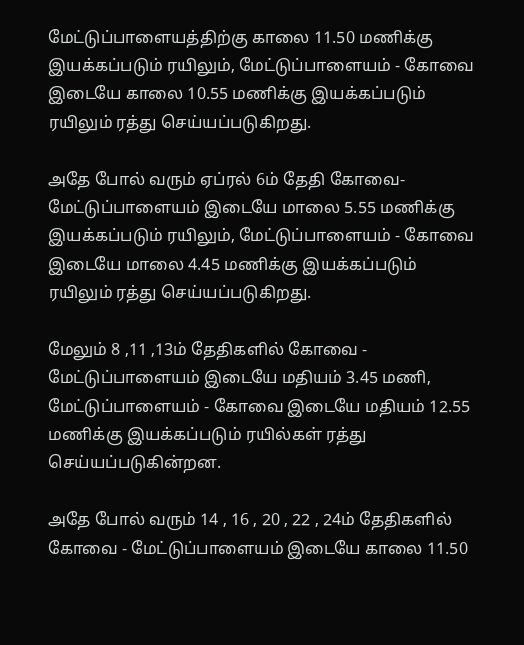மேட்டுப்பாளையத்திற்கு காலை 11.50 மணிக்கு இயக்கப்படும் ரயிலும், மேட்டுப்பாளையம் - கோவை இடையே காலை 10.55 மணிக்கு இயக்கப்படும் ரயிலும் ரத்து செய்யப்படுகிறது.

அதே போல் வரும் ஏப்ரல் 6ம் தேதி கோவை-மேட்டுப்பாளையம் இடையே மாலை 5.55 மணிக்கு இயக்கப்படும் ரயிலும், மேட்டுப்பாளையம் - கோவை இடையே மாலை 4.45 மணிக்கு இயக்கப்படும் ரயிலும் ரத்து செய்யப்படுகிறது.

மேலும் 8 ,11 ,13ம் தேதிகளில் கோவை - மேட்டுப்பாளையம் இடையே மதியம் 3.45 மணி, மேட்டுப்பாளையம் - கோவை இடையே மதியம் 12.55 மணிக்கு இயக்கப்படும் ரயில்கள் ரத்து செய்யப்படுகின்றன.

அதே போல் வரும் 14 , 16 , 20 , 22 , 24ம் தேதிகளில் கோவை - மேட்டுப்பாளையம் இடையே காலை 11.50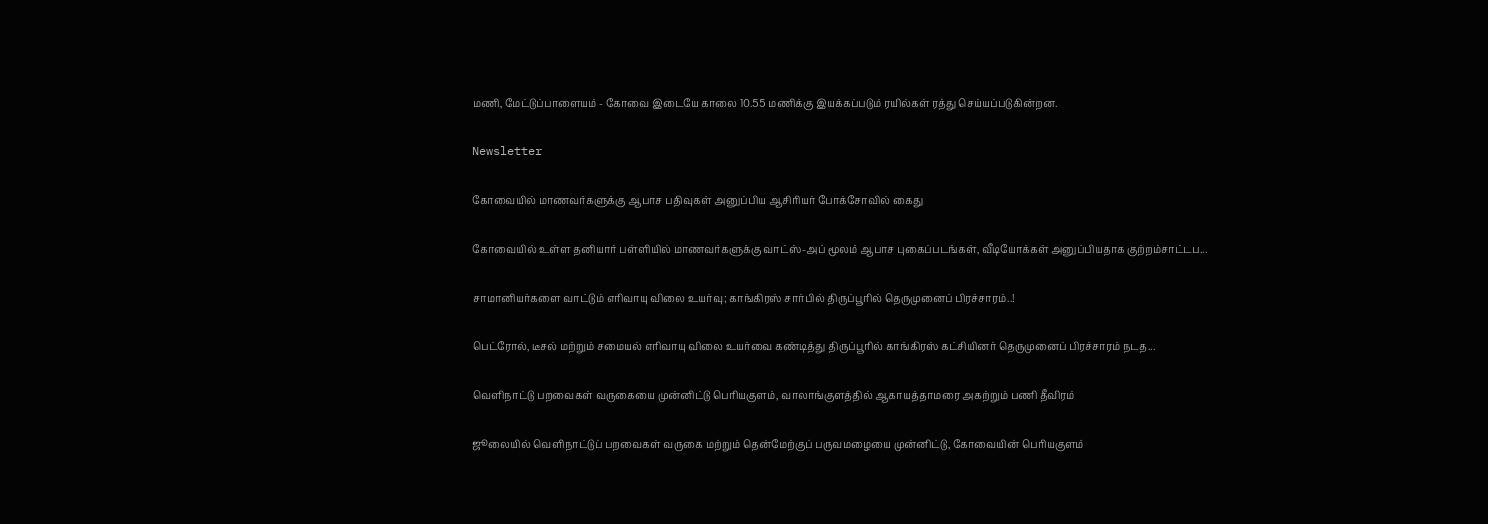மணி, மேட்டுப்பாளையம் - கோவை இடையே காலை 10.55 மணிக்கு இயக்கப்படும் ரயில்கள் ரத்து செய்யப்படுகின்றன.

Newsletter

கோவையில் மாணவர்களுக்கு ஆபாச பதிவுகள் அனுப்பிய ஆசிரியர் போக்சோவில் கைது

கோவையில் உள்ள தனியார் பள்ளியில் மாணவர்களுக்கு வாட்ஸ்-அப் மூலம் ஆபாச புகைப்படங்கள், வீடியோக்கள் அனுப்பியதாக குற்றம்சாட்டப...

சாமானியர்களை வாட்டும் எரிவாயு விலை உயர்வு; காங்கிரஸ் சார்பில் திருப்பூரில் தெருமுனைப் பிரச்சாரம்..!

பெட்ரோல், டீசல் மற்றும் சமையல் எரிவாயு விலை உயர்வை கண்டித்து திருப்பூரில் காங்கிரஸ் கட்சியினர் தெருமுனைப் பிரச்சாரம் நடத...

வெளிநாட்டு பறவைகள் வருகையை முன்னிட்டு பெரியகுளம், வாலாங்குளத்தில் ஆகாயத்தாமரை அகற்றும் பணி தீவிரம்

ஜூலையில் வெளிநாட்டுப் பறவைகள் வருகை மற்றும் தென்மேற்குப் பருவமழையை முன்னிட்டு, கோவையின் பெரியகுளம்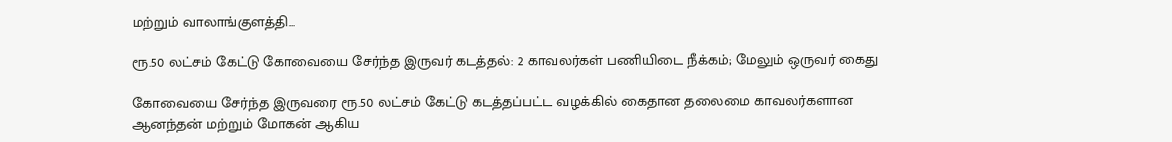மற்றும் வாலாங்குளத்தி...

ரூ.50 லட்சம் கேட்டு கோவையை சேர்ந்த இருவர் கடத்தல்: 2 காவலர்கள் பணியிடை நீக்கம்; மேலும் ஒருவர் கைது

கோவையை சேர்ந்த இருவரை ரூ.50 லட்சம் கேட்டு கடத்தப்பட்ட வழக்கில் கைதான தலைமை காவலர்களான ஆனந்தன் மற்றும் மோகன் ஆகிய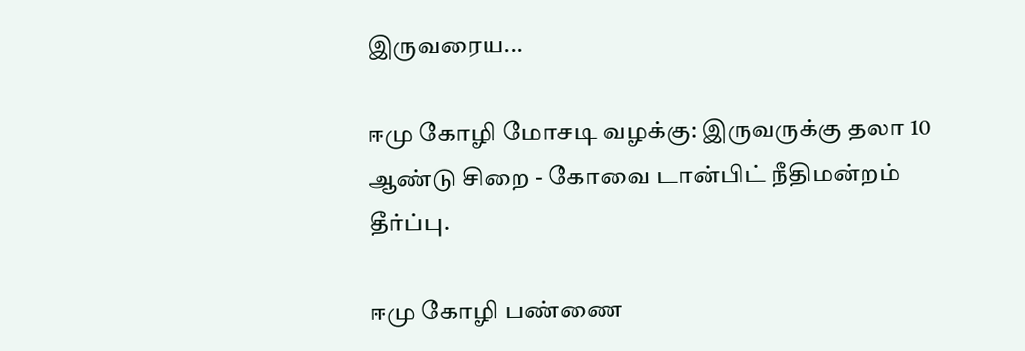இருவரைய...

ஈமு கோழி மோசடி வழக்கு: இருவருக்கு தலா 10 ஆண்டு சிறை - கோவை டான்பிட் நீதிமன்றம் தீர்ப்பு.

ஈமு கோழி பண்ணை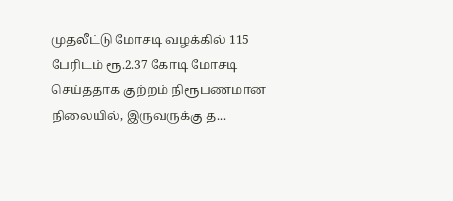முதலீட்டு மோசடி வழக்கில் 115 பேரிடம் ரூ.2.37 கோடி மோசடி செய்ததாக குற்றம் நிரூபணமான நிலையில், இருவருக்கு த...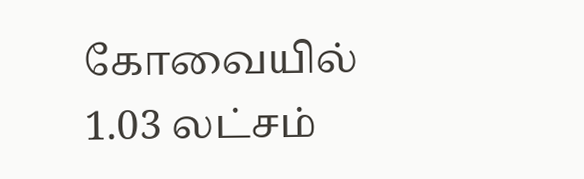கோவையில் 1.03 லட்சம்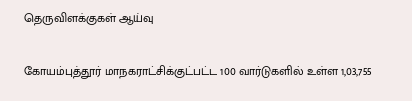தெருவிளக்குகள் ஆய்வு

கோயம்புத்தூர் மாநகராட்சிக்குட்பட்ட 100 வார்டுகளில் உள்ள 1,03,755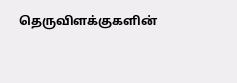தெருவிளக்குகளின்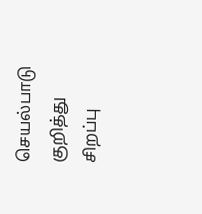செயல்பாடு குறித்து சிறப்பு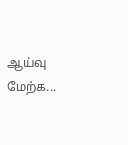ஆய்வு மேற்க...